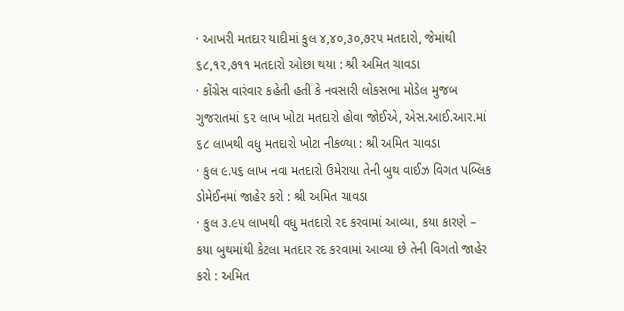· આખરી મતદાર યાદીમાં કુલ ૪,૪૦,૩૦,૭૨૫ મતદારો, જેમાંથી ૬૮,૧૨,૭૧૧ મતદારો ઓછા થયા : શ્રી અમિત ચાવડા
· કોંગ્રેસ વારંવાર કહેતી હતી કે નવસારી લોકસભા મોડેલ મુજબ ગુજરાતમાં ૬૨ લાખ ખોટા મતદારો હોવા જોઈએ, એસ.આઈ.આર.માં ૬૮ લાખથી વધુ મતદારો ખોટા નીકળ્યા : શ્રી અમિત ચાવડા
· કુલ ૯.૫૬ લાખ નવા મતદારો ઉમેરાયા તેની બુથ વાઈઝ વિગત પબ્લિક ડોમેઈનમાં જાહેર કરો : શ્રી અમિત ચાવડા
· કુલ ૩.૯૫ લાખથી વધુ મતદારો રદ કરવામાં આવ્યા, કયા કારણે – કયા બુથમાંથી કેટલા મતદાર રદ કરવામાં આવ્યા છે તેની વિગતો જાહેર કરો : અમિત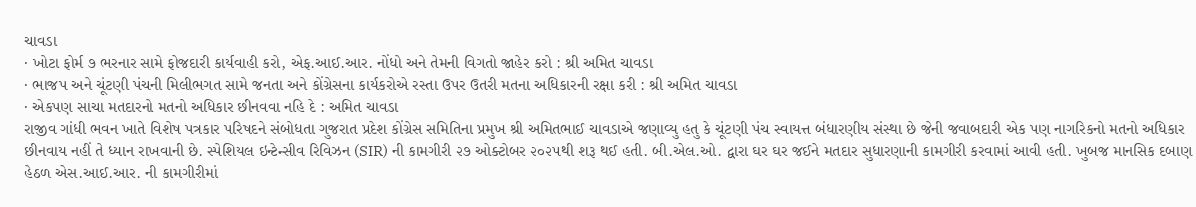ચાવડા
· ખોટા ફોર્મ ૭ ભરનાર સામે ફોજદારી કાર્યવાહી કરો, એફ.આઈ.આર. નોંધો અને તેમની વિગતો જાહેર કરો : શ્રી અમિત ચાવડા
· ભાજપ અને ચૂંટણી પંચની મિલીભગત સામે જનતા અને કોંગ્રેસના કાર્યકરોએ રસ્તા ઉપર ઉતરી મતના અધિકારની રક્ષા કરી : શ્રી અમિત ચાવડા
· એકપણ સાચા મતદારનો મતનો અધિકાર છીનવવા નહિ દે : અમિત ચાવડા
રાજીવ ગાંધી ભવન ખાતે વિશેષ પત્રકાર પરિષદને સંબોધતા ગુજરાત પ્રદેશ કોંગ્રેસ સમિતિના પ્રમુખ શ્રી અમિતભાઈ ચાવડાએ જણાવ્યુ હતુ કે ચૂંટણી પંચ સ્વાયત્ત બંધારણીય સંસ્થા છે જેની જવાબદારી એક પણ નાગરિકનો મતનો અધિકાર છીનવાય નહીં તે ધ્યાન રાખવાની છે. સ્પેશિયલ ઇન્ટેન્સીવ રિવિઝન (SIR) ની કામગીરી ૨૭ ઓક્ટોબર ૨૦૨૫થી શરૂ થઈ હતી. બી.એલ.ઓ. દ્વારા ઘર ઘર જઈને મતદાર સુધારણાની કામગીરી કરવામાં આવી હતી. ખુબજ માનસિક દબાણ હેઠળ એસ.આઈ.આર. ની કામગીરીમાં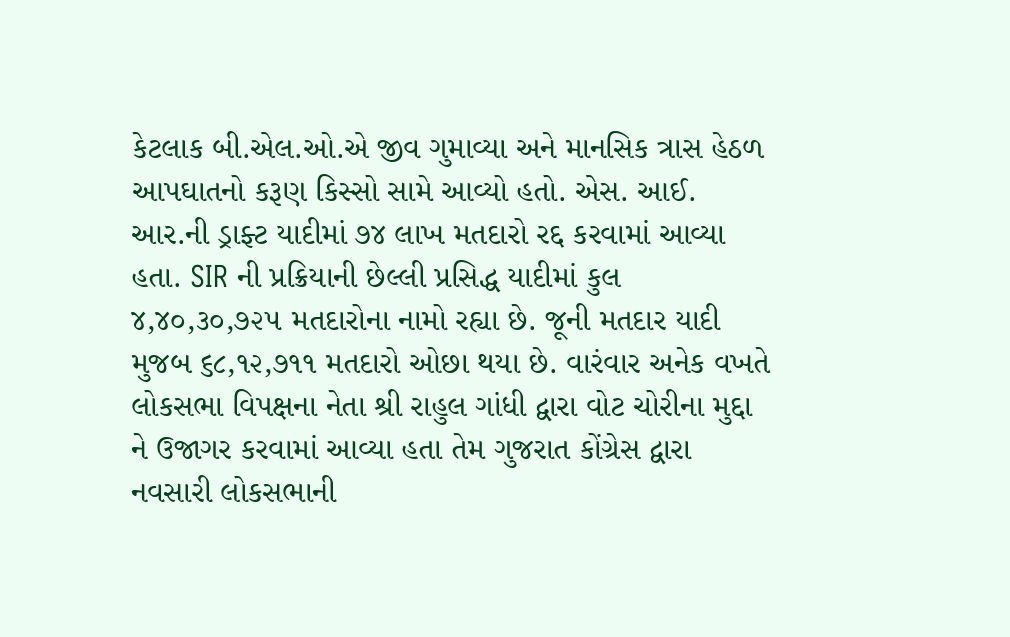કેટલાક બી.એલ.ઓ.એ જીવ ગુમાવ્યા અને માનસિક ત્રાસ હેઠળ આપઘાતનો કરૂણ કિસ્સો સામે આવ્યો હતો. એસ. આઈ. આર.ની ડ્રાફ્ટ યાદીમાં ૭૪ લાખ મતદારો રદ્દ કરવામાં આવ્યા હતા. SIR ની પ્રક્રિયાની છેલ્લી પ્રસિદ્ધ યાદીમાં કુલ ૪,૪૦,૩૦,૭૨૫ મતદારોના નામો રહ્યા છે. જૂની મતદાર યાદી મુજબ ૬૮,૧૨,૭૧૧ મતદારો ઓછા થયા છે. વારંવાર અનેક વખતે લોકસભા વિપક્ષના નેતા શ્રી રાહુલ ગાંધી દ્વારા વોટ ચોરીના મુદ્દા ને ઉજાગર કરવામાં આવ્યા હતા તેમ ગુજરાત કોંગ્રેસ દ્વારા નવસારી લોકસભાની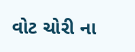વોટ ચોરી ના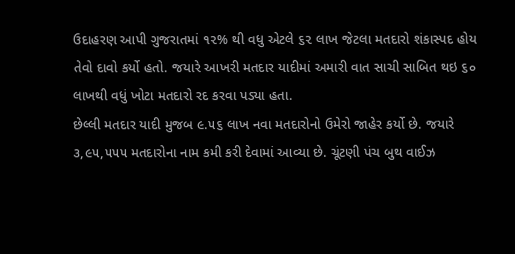ઉદાહરણ આપી ગુજરાતમાં ૧૨% થી વધુ એટલે ૬૨ લાખ જેટલા મતદારો શંકાસ્પદ હોય તેવો દાવો કર્યો હતો. જયારે આખરી મતદાર યાદીમાં અમારી વાત સાચી સાબિત થઇ ૬૦ લાખથી વધું ખોટા મતદારો રદ કરવા પડ્યા હતા.
છેલ્લી મતદાર યાદી મુજબ ૯.૫૬ લાખ નવા મતદારોનો ઉમેરો જાહેર કર્યો છે. જયારે ૩,૯૫,૫૫૫ મતદારોના નામ કમી કરી દેવામાં આવ્યા છે. ચૂંટણી પંચ બુથ વાઈઝ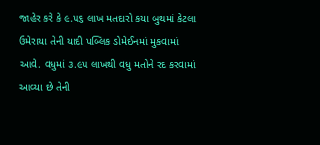જાહેર કરે કે ૯.૫૬ લાખ મતદારો કયા બુથમાં કેટલા ઉમેરાયા તેની યાદી પબ્લિક ડોમેઈનમાં મુકવામાં આવે. વધુમાં ૩.૯૫ લાખથી વધુ મતોને રદ કરવામાં આવ્યા છે તેની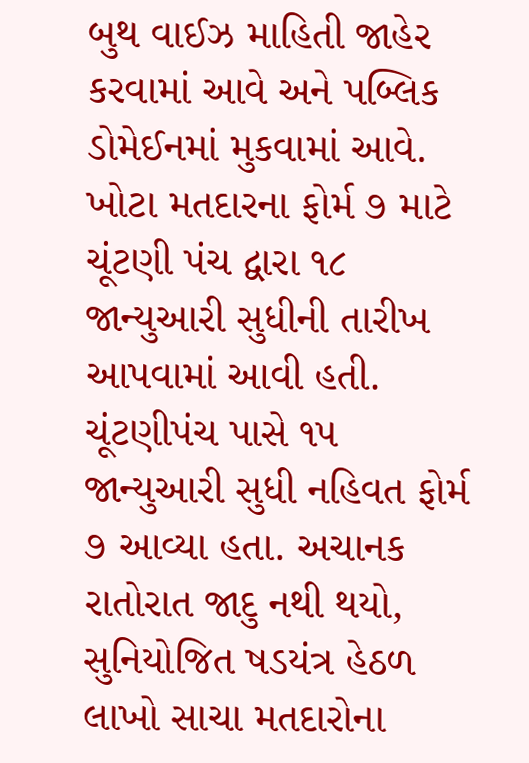બુથ વાઈઝ માહિતી જાહેર કરવામાં આવે અને પબ્લિક ડોમેઈનમાં મુકવામાં આવે.
ખોટા મતદારના ફોર્મ ૭ માટે ચૂંટણી પંચ દ્વારા ૧૮ જાન્યુઆરી સુધીની તારીખ આપવામાં આવી હતી. ચૂંટણીપંચ પાસે ૧૫ જાન્યુઆરી સુધી નહિવત ફોર્મ ૭ આવ્યા હતા. અચાનક રાતોરાત જાદુ નથી થયો, સુનિયોજિત ષડયંત્ર હેઠળ લાખો સાચા મતદારોના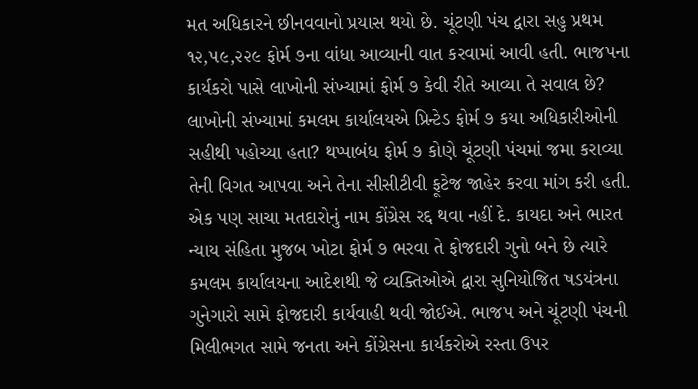મત અધિકારને છીનવવાનો પ્રયાસ થયો છે. ચૂંટણી પંચ દ્વારા સહુ પ્રથમ ૧૨,૫૯,૨૨૯ ફોર્મ ૭ના વાંધા આવ્યાની વાત કરવામાં આવી હતી. ભાજપના કાર્યકરો પાસે લાખોની સંખ્યામાં ફોર્મ ૭ કેવી રીતે આવ્યા તે સવાલ છે? લાખોની સંખ્યામાં કમલમ કાર્યાલયએ પ્રિન્ટેડ ફોર્મ ૭ કયા અધિકારીઓની સહીથી પહોચ્યા હતા? થપ્પાબંધ ફોર્મ ૭ કોણે ચૂંટણી પંચમાં જમા કરાવ્યા તેની વિગત આપવા અને તેના સીસીટીવી ફૂટેજ જાહેર કરવા માંગ કરી હતી. એક પણ સાચા મતદારોનું નામ કોંગ્રેસ રદ્દ થવા નહીં દે. કાયદા અને ભારત ન્યાય સંહિતા મુજબ ખોટા ફોર્મ ૭ ભરવા તે ફોજદારી ગુનો બને છે ત્યારે કમલમ કાર્યાલયના આદેશથી જે વ્યક્તિઓએ દ્વારા સુનિયોજિત ષડયંત્રના ગુનેગારો સામે ફોજદારી કાર્યવાહી થવી જોઈએ. ભાજપ અને ચૂંટણી પંચની મિલીભગત સામે જનતા અને કોંગ્રેસના કાર્યકરોએ રસ્તા ઉપર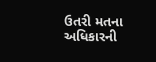ઉતરી મતના અધિકારની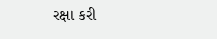રક્ષા કરી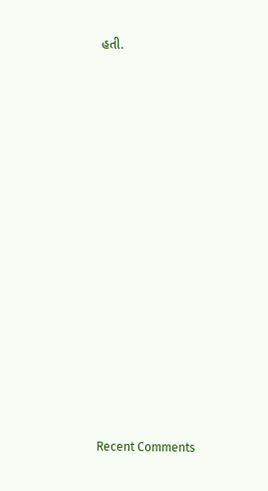હતી.


















Recent Comments